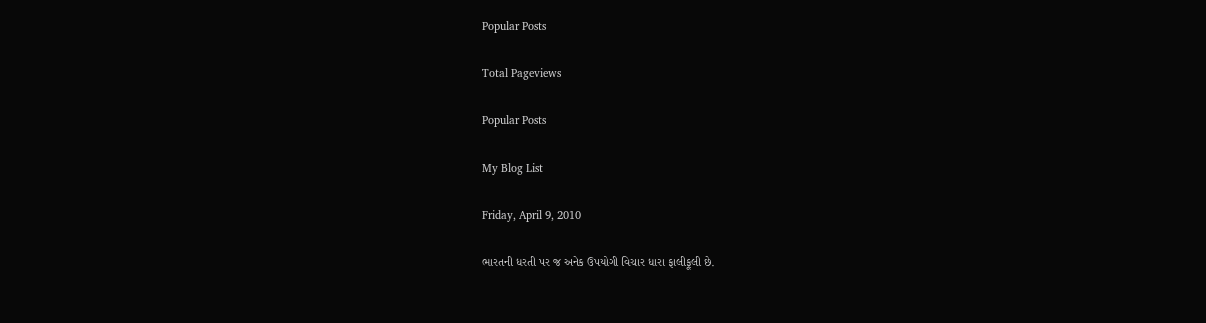Popular Posts

Total Pageviews

Popular Posts

My Blog List

Friday, April 9, 2010

ભારતની ધરતી પર જ અનેક ઉપયોગી વિચાર ધારા ફાલીફૂલી છે.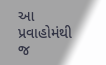આ પ્રવાહોમંથી જ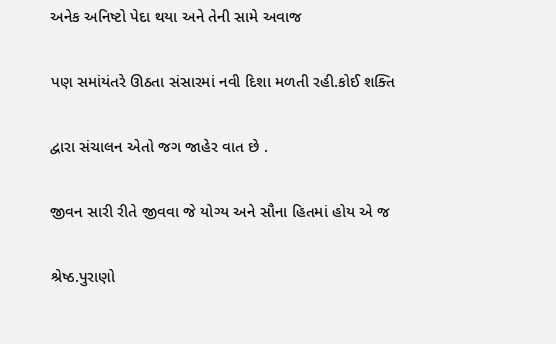અનેક અનિષ્ટો પેદા થયા અને તેની સામે અવાજ

પણ સમાંયંતરે ઊઠતા સંસારમાં નવી દિશા મળતી રહી.કોઈ શક્તિ

દ્વારા સંચાલન એતો જગ જાહેર વાત છે .

જીવન સારી રીતે જીવવા જે યોગ્ય અને સૌના હિતમાં હોય એ જ

શ્રેષ્ઠ.પુરાણો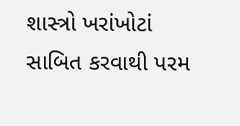શાસ્ત્રો ખરાંખોટાં સાબિત કરવાથી પરમ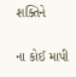શક્તિને

ના કોઈ માપી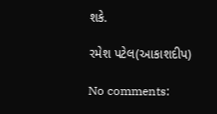શકે.

રમેશ પટેલ(આકાશદીપ)

No comments: